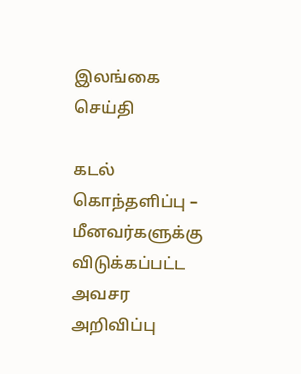இலங்கை செய்தி

கடல் கொந்தளிப்பு – மீனவர்களுக்கு விடுக்கப்பட்ட அவசர அறிவிப்பு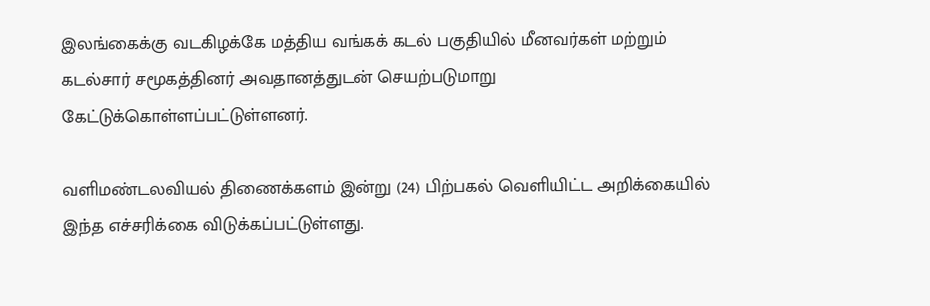இலங்கைக்கு வடகிழக்கே மத்திய வங்கக் கடல் பகுதியில் மீனவர்கள் மற்றும் கடல்சார் சமூகத்தினர் அவதானத்துடன் செயற்படுமாறு கேட்டுக்கொள்ளப்பட்டுள்ளனர்.

வளிமண்டலவியல் திணைக்களம் இன்று (24) பிற்பகல் வெளியிட்ட அறிக்கையில் இந்த எச்சரிக்கை விடுக்கப்பட்டுள்ளது.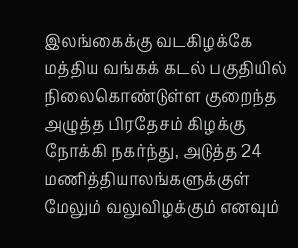இலங்கைக்கு வடகிழக்கே மத்திய வங்கக் கடல் பகுதியில் நிலைகொண்டுள்ள குறைந்த அழுத்த பிரதேசம் கிழக்கு நோக்கி நகர்ந்து, அடுத்த 24 மணித்தியாலங்களுக்குள் மேலும் வலுவிழக்கும் எனவும்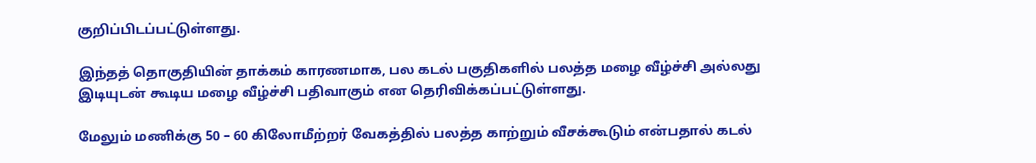குறிப்பிடப்பட்டுள்ளது.

இந்தத் தொகுதியின் தாக்கம் காரணமாக, பல கடல் பகுதிகளில் பலத்த மழை வீழ்ச்சி அல்லது
இடியுடன் கூடிய மழை வீழ்ச்சி பதிவாகும் என தெரிவிக்கப்பட்டுள்ளது.

மேலும் மணிக்கு 50 – 60 கிலோமீற்றர் வேகத்தில் பலத்த காற்றும் வீசக்கூடும் என்பதால் கடல்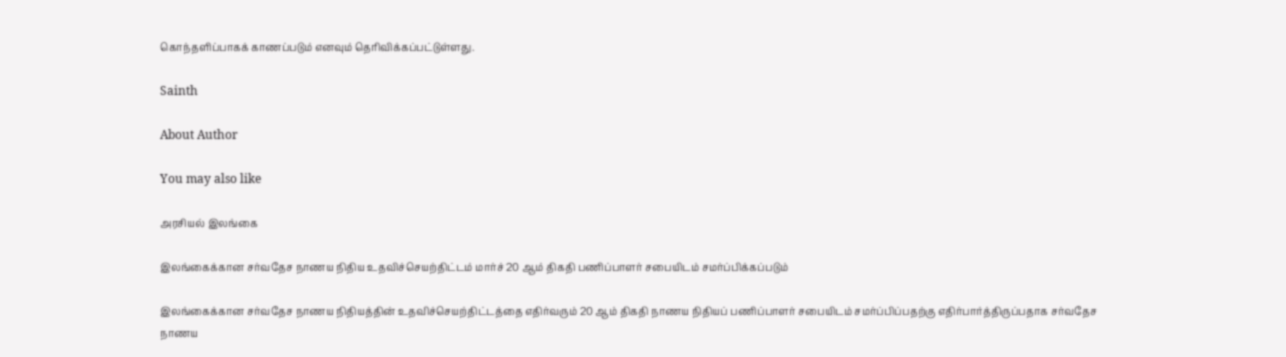கொந்தளிப்பாகக் காணப்படும் எனவும் தெரிவிக்கப்பட்டுள்ளது.

Sainth

About Author

You may also like

அரசியல் இலங்கை

இலங்கைக்கான சர்வதேச நாணய நிதிய உதவிச்செயற்திட்டம் மார்ச் 20 ஆம் திகதி பணிப்பாளர் சபையிடம் சமர்ப்பிக்கப்படும்

இலங்கைக்கான சர்வதேச நாணய நிதியத்தின் உதவிச்செயற்திட்டத்தை எதிர்வரும் 20 ஆம் திகதி நாணய நிதியப் பணிப்பாளர் சபையிடம் சமர்ப்பிப்பதற்கு எதிர்பார்த்திருப்பதாக சர்வதேச நாணய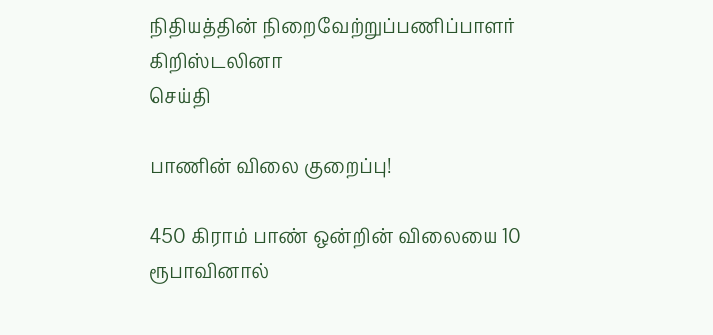நிதியத்தின் நிறைவேற்றுப்பணிப்பாளர் கிறிஸ்டலினா
செய்தி

பாணின் விலை குறைப்பு!

450 கிராம் பாண் ஒன்றின் விலையை 10 ரூபாவினால்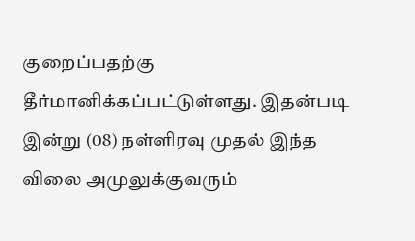குறைப்பதற்கு தீர்மானிக்கப்பட்டுள்ளது. இதன்படி   இன்று (08) நள்ளிரவு முதல் இந்த விலை அமுலுக்குவரும்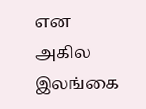என அகில இலங்கை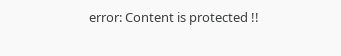error: Content is protected !!